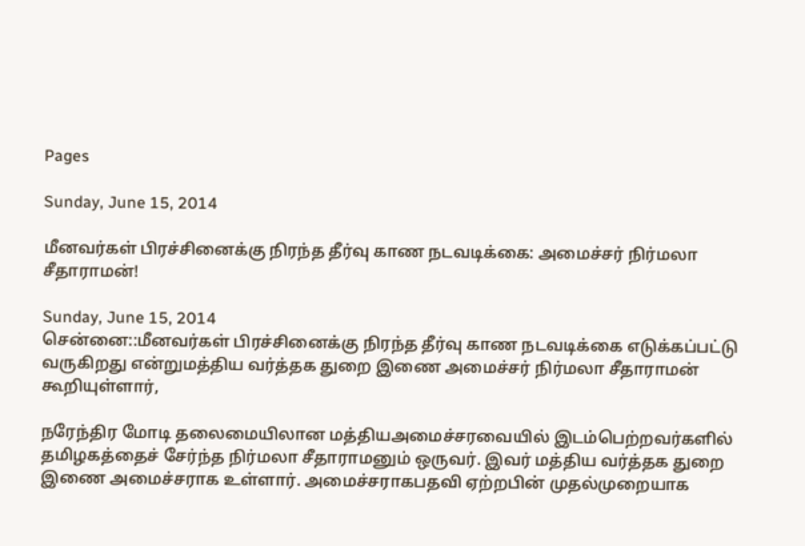Pages

Sunday, June 15, 2014

மீனவர்கள் பிரச்சினைக்கு நிரந்த தீர்வு காண நடவடிக்கை: அமைச்சர் நிர்மலா சீதாராமன்!

Sunday, June 15, 2014
சென்னை::மீனவர்கள் பிரச்சினைக்கு நிரந்த தீர்வு காண நடவடிக்கை எடுக்கப்பட்டு வருகிறது என்றுமத்திய வர்த்தக துறை இணை அமைச்சர் நிர்மலா சீதாராமன் கூறியுள்ளார்,

நரேந்திர மோடி தலைமையிலான மத்தியஅமைச்சரவையில் இடம்பெற்றவர்களில் தமிழகத்தைச் சேர்ந்த நிர்மலா சீதாராமனும் ஒருவர். இவர் மத்திய வர்த்தக துறை இணை அமைச்சராக உள்ளார். அமைச்சராகபதவி ஏற்றபின் முதல்முறையாக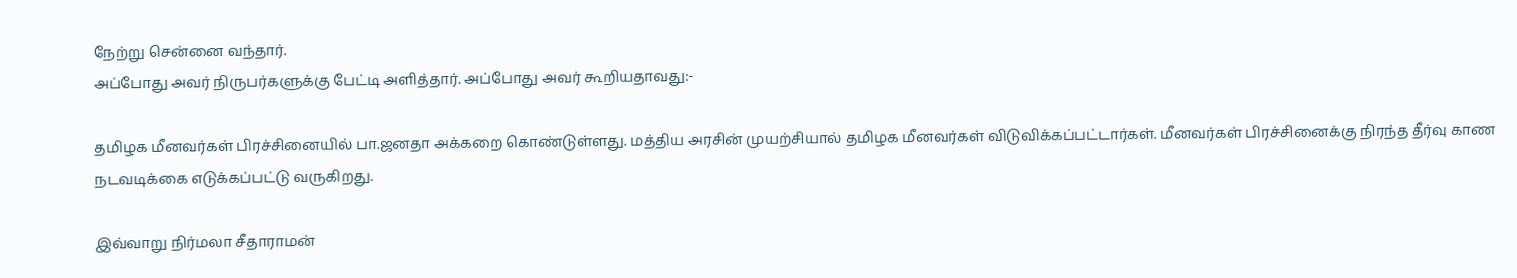நேற்று சென்னை வந்தார்.
அப்போது அவர் நிருபர்களுக்கு பேட்டி அளித்தார். அப்போது அவர் கூறியதாவது:-

தமிழக மீனவர்கள் பிரச்சினையில் பா.ஜனதா அக்கறை கொண்டுள்ளது. மத்திய அரசின் முயற்சியால் தமிழக மீனவர்கள் விடுவிக்கப்பட்டார்கள். மீனவர்கள் பிரச்சினைக்கு நிரந்த தீர்வு காண நடவடிக்கை எடுக்கப்பட்டு வருகிறது.

இவ்வாறு நிர்மலா சீதாராமன்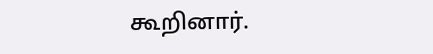கூறினார்.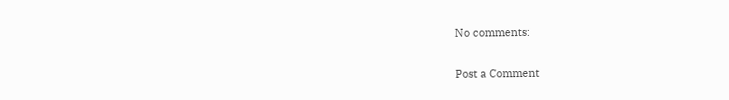No comments:

Post a Comment